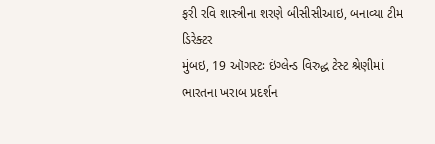ફરી રવિ શાસ્ત્રીના શરણે બીસીસીઆઇ, બનાવ્યા ટીમ ડિરેક્ટર
મુંબઇ, 19 ઑગસ્ટઃ ઇંગ્લેન્ડ વિરુદ્ધ ટેસ્ટ શ્રેણીમાં ભારતના ખરાબ પ્રદર્શન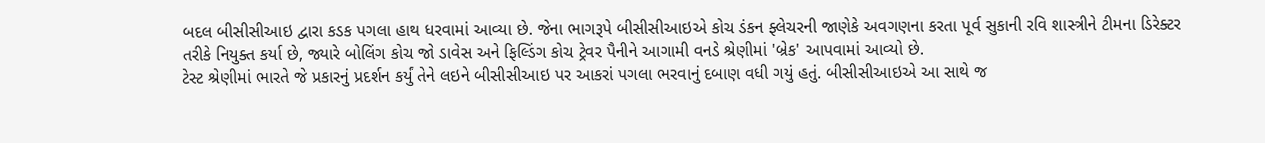બદલ બીસીસીઆઇ દ્વારા કડક પગલા હાથ ધરવામાં આવ્યા છે. જેના ભાગરૂપે બીસીસીઆઇએ કોચ ડંકન ફ્લેચરની જાણેકે અવગણના કરતા પૂર્વ સુકાની રવિ શાસ્ત્રીને ટીમના ડિરેક્ટર તરીકે નિયુક્ત કર્યા છે, જ્યારે બોલિંગ કોચ જો ડાવેસ અને ફિલ્ડિંગ કોચ ટ્રેવર પૈનીને આગામી વનડે શ્રેણીમાં 'બ્રેક' આપવામાં આવ્યો છે.
ટેસ્ટ શ્રેણીમાં ભારતે જે પ્રકારનું પ્રદર્શન કર્યું તેને લઇને બીસીસીઆઇ પર આકરાં પગલા ભરવાનું દબાણ વધી ગયું હતું. બીસીસીઆઇએ આ સાથે જ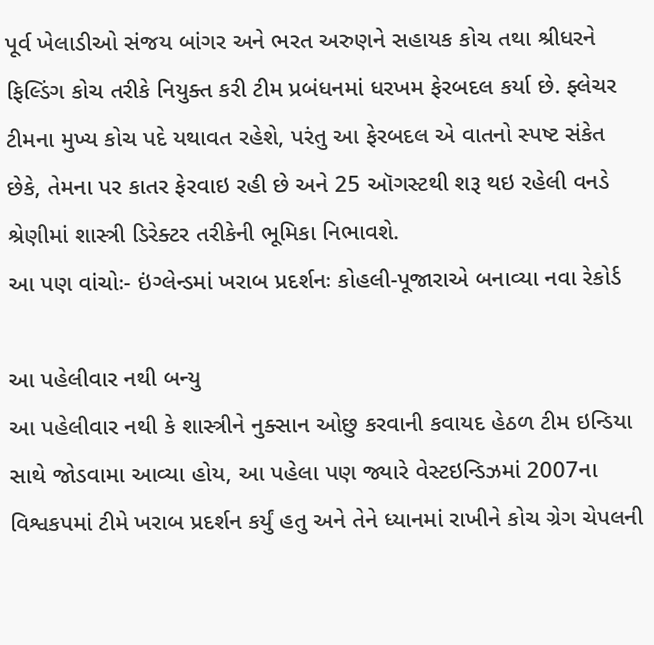પૂર્વ ખેલાડીઓ સંજય બાંગર અને ભરત અરુણને સહાયક કોચ તથા શ્રીધરને ફિલ્ડિંગ કોચ તરીકે નિયુક્ત કરી ટીમ પ્રબંધનમાં ધરખમ ફેરબદલ કર્યા છે. ફ્લેચર ટીમના મુખ્ય કોચ પદે યથાવત રહેશે, પરંતુ આ ફેરબદલ એ વાતનો સ્પષ્ટ સંકેત છેકે, તેમના પર કાતર ફેરવાઇ રહી છે અને 25 ઑગસ્ટથી શરૂ થઇ રહેલી વનડે શ્રેણીમાં શાસ્ત્રી ડિરેક્ટર તરીકેની ભૂમિકા નિભાવશે.
આ પણ વાંચોઃ- ઇંગ્લેન્ડમાં ખરાબ પ્રદર્શનઃ કોહલી-પૂજારાએ બનાવ્યા નવા રેકોર્ડ

આ પહેલીવાર નથી બન્યુ
આ પહેલીવાર નથી કે શાસ્ત્રીને નુક્સાન ઓછુ કરવાની કવાયદ હેઠળ ટીમ ઇન્ડિયા સાથે જોડવામા આવ્યા હોય, આ પહેલા પણ જ્યારે વેસ્ટઇન્ડિઝમાં 2007ના વિશ્વકપમાં ટીમે ખરાબ પ્રદર્શન કર્યું હતુ અને તેને ધ્યાનમાં રાખીને કોચ ગ્રેગ ચેપલની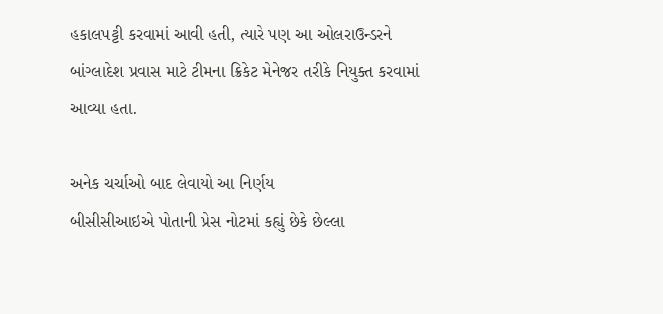હકાલપટ્ટી કરવામાં આવી હતી, ત્યારે પણ આ ઓલરાઉન્ડરને બાંગ્લાદેશ પ્રવાસ માટે ટીમના ક્રિકેટ મેનેજર તરીકે નિયુક્ત કરવામાં આવ્યા હતા.

અનેક ચર્ચાઓ બાદ લેવાયો આ નિર્ણય
બીસીસીઆઇએ પોતાની પ્રેસ નોટમાં કહ્યું છેકે છેલ્લા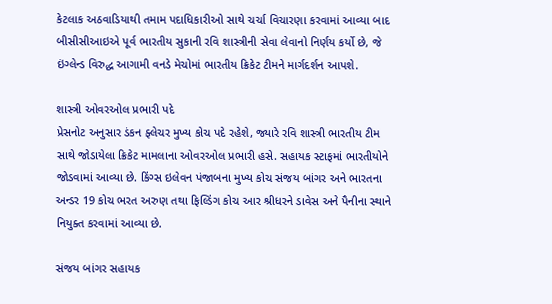કેટલાક અઠવાડિયાથી તમામ પદાધિકારીઓ સાથે ચર્ચા વિચારણા કરવામાં આવ્યા બાદ બીસીસીઆઇએ પૂર્વ ભારતીય સુકાની રવિ શાસ્ત્રીની સેવા લેવાનો નિર્ણય કર્યો છે, જે ઇંગ્લેન્ડ વિરુદ્ધ આગામી વનડે મેચોમાં ભારતીય ક્રિકેટ ટીમને માર્ગદર્શન આપશે.

શાસ્ત્રી ઓવરઓલ પ્રભારી પદે
પ્રેસનોટ અનુસાર ડંકન ફ્લેચર મુખ્ય કોચ પદે રહેશે, જ્યારે રવિ શાસ્ત્રી ભારતીય ટીમ સાથે જોડાયેલા ક્રિકેટ મામલાના ઓવરઓલ પ્રભારી હસે. સહાયક સ્ટાફમાં ભારતીયોને જોડવામાં આવ્યા છે. કિંગ્સ ઇલેવન પંજાબના મુખ્ય કોચ સંજય બાંગર અને ભારતના અન્ડર 19 કોચ ભરત અરુણ તથા ફિલ્ડિંગ કોચ આર શ્રીધરને ડાવેસ અને પૈનીના સ્થાને નિયુક્ત કરવામાં આવ્યા છે.

સંજય બાંગર સહાયક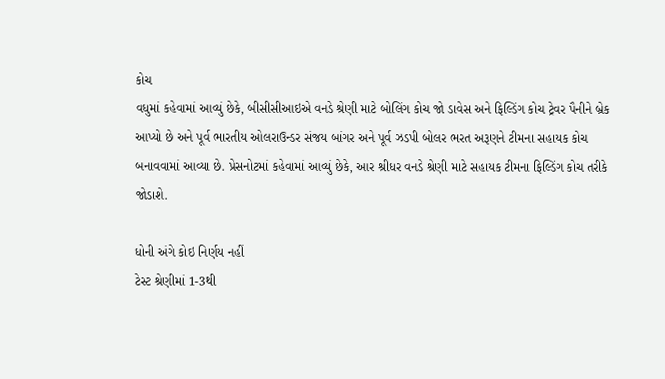કોચ
વધુમાં કહેવામાં આવ્યું છેકે, બીસીસીઆઇએ વનડે શ્રેણી માટે બોલિંગ કોચ જો ડાવેસ અને ફિલ્ડિંગ કોચ ટ્રેવર પૈનીને બ્રેક આપ્યો છે અને પૂર્વ ભારતીય ઓલરાઉન્ડર સંજય બાંગર અને પૂર્વ ઝડપી બોલર ભરત અરૂણને ટીમના સહાયક કોચ બનાવવામાં આવ્યા છે. પ્રેસનોટમાં કહેવામાં આવ્યું છેકે, આર શ્રીધર વનડે શ્રેણી માટે સહાયક ટીમના ફિલ્ડિંગ કોચ તરીકે જોડાશે.

ધોની અંગે કોઇ નિર્ણય નહીં
ટેસ્ટ શ્રેણીમાં 1-3થી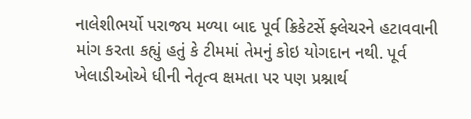નાલેશીભર્યો પરાજય મળ્યા બાદ પૂર્વ ક્રિકેટર્સે ફ્લેચરને હટાવવાની માંગ કરતા કહ્યું હતું કે ટીમમાં તેમનું કોઇ યોગદાન નથી. પૂર્વ ખેલાડીઓએ ધીની નેતૃત્વ ક્ષમતા પર પણ પ્રશ્નાર્થ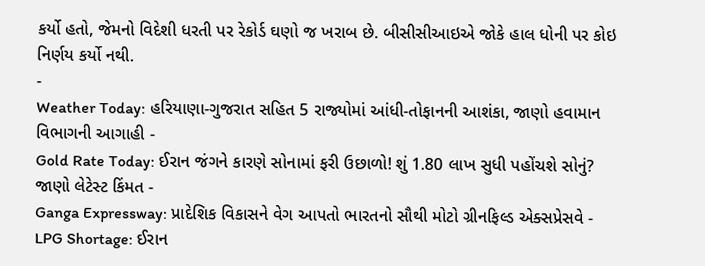કર્યો હતો, જેમનો વિદેશી ધરતી પર રેકોર્ડ ઘણો જ ખરાબ છે. બીસીસીઆઇએ જોકે હાલ ધોની પર કોઇ નિર્ણય કર્યો નથી.
-
Weather Today: હરિયાણા-ગુજરાત સહિત 5 રાજ્યોમાં આંધી-તોફાનની આશંકા, જાણો હવામાન વિભાગની આગાહી -
Gold Rate Today: ઈરાન જંગને કારણે સોનામાં ફરી ઉછાળો! શું 1.80 લાખ સુધી પહોંચશે સોનું? જાણો લેટેસ્ટ કિંમત -
Ganga Expressway: પ્રાદેશિક વિકાસને વેગ આપતો ભારતનો સૌથી મોટો ગ્રીનફિલ્ડ એક્સપ્રેસવે -
LPG Shortage: ઈરાન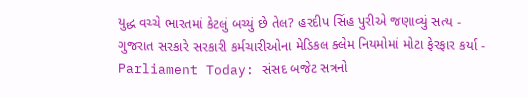યુદ્ધ વચ્ચે ભારતમાં કેટલું બચ્યું છે તેલ? હરદીપ સિંહ પુરીએ જણાવ્યું સત્ય -
ગુજરાત સરકારે સરકારી કર્મચારીઓના મેડિકલ ક્લેમ નિયમોમાં મોટા ફેરફાર કર્યા -
Parliament Today: સંસદ બજેટ સત્રનો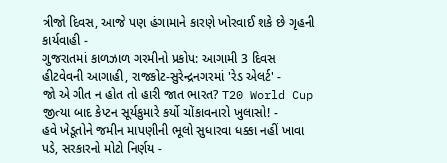ત્રીજો દિવસ, આજે પણ હંગામાને કારણે ખોરવાઈ શકે છે ગૃહની કાર્યવાહી -
ગુજરાતમાં કાળઝાળ ગરમીનો પ્રકોપ: આગામી 3 દિવસ હીટવેવની આગાહી, રાજકોટ-સુરેન્દ્રનગરમાં 'રેડ એલર્ટ' -
જો એ ગીત ન હોત તો હારી જાત ભારત? T20 World Cup જીત્યા બાદ કેપ્ટન સૂર્યકુમારે કર્યો ચોંકાવનારો ખુલાસો! -
હવે ખેડૂતોને જમીન માપણીની ભૂલો સુધારવા ધક્કા નહીં ખાવા પડે, સરકારનો મોટો નિર્ણય -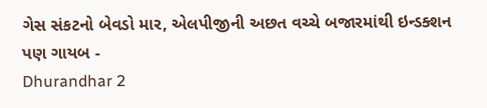ગેસ સંકટનો બેવડો માર, એલપીજીની અછત વચ્ચે બજારમાંથી ઇન્ડક્શન પણ ગાયબ -
Dhurandhar 2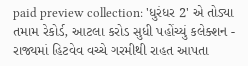paid preview collection: 'ધુરંધર 2' એ તોડ્યા તમામ રેકોર્ડ, આટલા કરોડ સુધી પહોંચ્યું કલેક્શન -
રાજ્યમાં હિટવેવ વચ્ચે ગરમીથી રાહત આપતા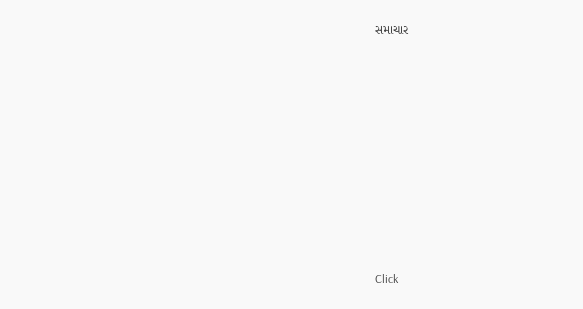સમાચાર












Click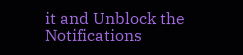it and Unblock the Notifications